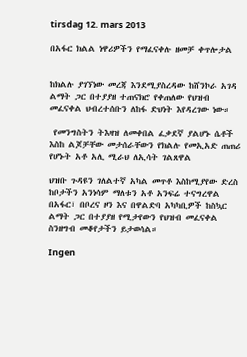tirsdag 12. mars 2013

በአፋር ክልል ነዋሪዎችን የማፈናቀሉ ዘመቻ ቀጥሎታል


ከክልሉ ያገኘነው መረጃ እንደሚያስረዳው ከሸንኮራ አገዳ ልማት ጋር በተያያዘ ተጠናክሮ የቀጠለው የህዝብ መፈናቀል ህብረተሰቡን ለከፋ ድህነት እየዳረገው ነው።

 የመንግስትን ትእዛዝ ለመቀበል ፈቃደኛ ያልሆኑ ሴቶች እስከ ልጆቻቸው መታሰራቸውን የክልሉ የመኢአድ ጠጠሪ የሆኑት አቶ አሊ ሚራህ ለኢሳት ገልጸዋል

ህዝቡ ጉዳዩን ገለልተኛ አካል መጥቶ እስከሚያየው ድረስ ከቦታችን አንነሳም ማለቱን አቶ አንፍሬ ተናግረዋል
በአፋር፣ በቦረና ዞን እና በዋልድባ አካካቢዎች ከስኳር ልማት ጋር በተያያዘ የሚታየውን የህዝብ መፈናቀል ስንዘግብ መቆየታችን ይታወሳል።

Ingen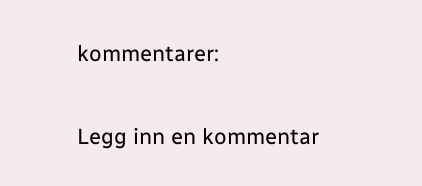kommentarer:

Legg inn en kommentar